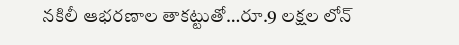నకిలీ ఆభరణాల తాకట్టుతో…రూ.9 లక్షల లోన్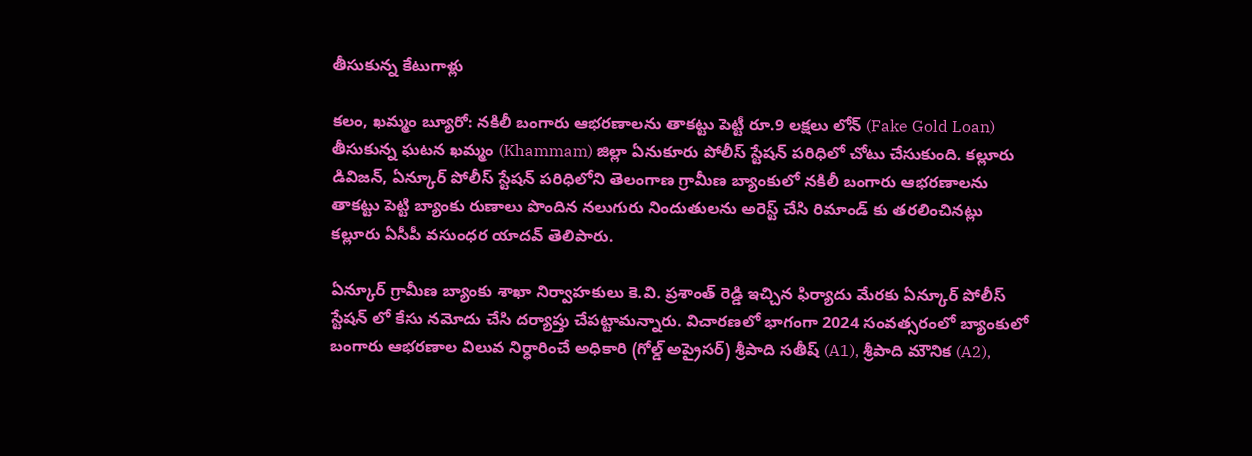తీసుకున్న కేటుగాళ్లు

కలం, ఖమ్మం బ్యూరో: నకిలీ బంగారు ఆభరణాలను తాకట్టు పెట్టీ రూ.9 లక్షలు లోన్ (Fake Gold Loan) తీసుకున్న ఘటన ఖమ్మం (Khammam) జిల్లా ఏనుకూరు పోలీస్ స్టేషన్ పరిధిలో చోటు చేసుకుంది. కల్లూరు డివిజన్, ఏన్కూర్ పోలీస్ స్టేషన్ పరిధిలోని తెలంగాణ గ్రామీణ బ్యాంకులో నకిలీ బంగారు ఆభరణాలను తాకట్టు పెట్టి బ్యాంకు రుణాలు పొందిన నలుగురు నిందుతులను అరెస్ట్ చేసి రిమాండ్ కు తరలించినట్లు కల్లూరు ఏసీపీ వసుంధర యాదవ్ తెలిపారు.

ఏన్కూర్ గ్రామీణ బ్యాంకు శాఖా నిర్వాహకులు కె.వి. ప్రశాంత్ రెడ్డి ఇచ్చిన ఫిర్యాదు మేరకు ఏన్కూర్ పోలీస్ స్టేషన్ లో కేసు నమోదు చేసి దర్యాప్తు చేపట్టామన్నారు. విచారణలో భాగంగా 2024 సంవత్సరంలో బ్యాంకులో బంగారు ఆభరణాల విలువ నిర్ధారించే అధికారి (గోల్డ్ అప్రైసర్) శ్రీపాది సతీష్ (A1), శ్రీపాది మౌనిక (A2),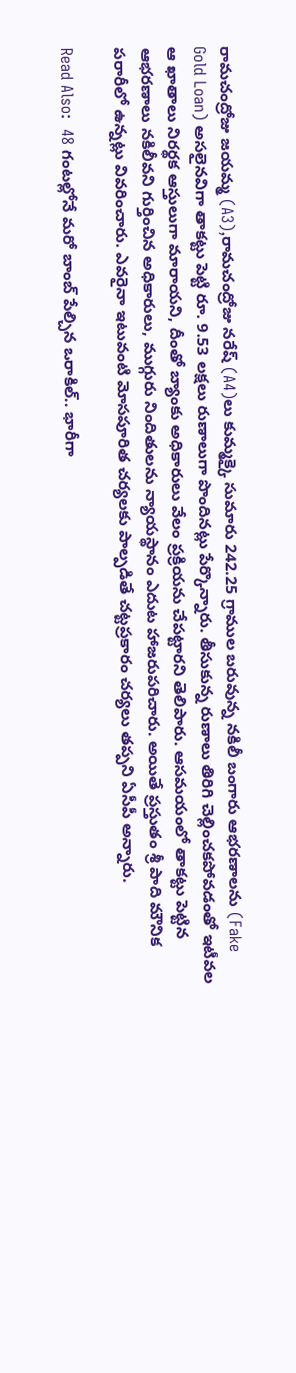రామచంద్రోజు జయమ్మ (A3),రామచంద్రోజు నరేష్ (A4)లు కుమ్మక్కై సుమారు 242.25 గ్రాముల బరువున్న నకిలీ బంగారు ఆభరణాలను (Fake Gold Loan) అసలైనవిగా తాకట్టు పెట్టి రూ. 9.53 లక్షలు రుణాలుగా పొందినట్లు పేర్కొన్నారు. తీసుకున్న రుణాలు తిరిగి చెల్లించకపోవడంతో ఇటీవల ఆ ఖాతాలు నిరర్థక ఆస్తులుగా మారాయని, దీంతో బ్యాంకు అధికారులు వేలం ప్రక్రియను చేపట్టారని తెలిపారు. ఆసమయంలో తాకట్టు పెట్టిన ఆభరణాలు నకిలీవని గుర్తించిన అధికారులు, ముగ్గురు నిందితులను న్యాయస్థానం ఎదుట హాజరుపరిచారు. అయితే ప్రస్తుతం శ్రీ పాది మౌనిక పరారీలో ఉన్నట్లు వివరించారు. ఎవరైనా ఇటువంటి మోసపూరిత చర్యలకు పాల్పడితే చట్టప్రకారం చర్యలు తప్పని ఏసీపీ అన్నారు.

Read Also:  48 గంటల్లోనే మరో బాంబ్ పేల్చిన ఒరాకిల్.. భారీగా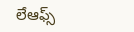లేఆఫ్స్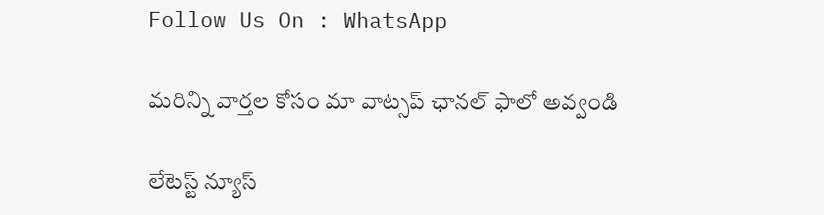Follow Us On : WhatsApp

మ‌రిన్ని వార్త‌ల కోసం మా వాట్స‌ప్ ఛాన‌ల్ ఫాలో అవ్వండి

లేటెస్ట్ న్యూస్‌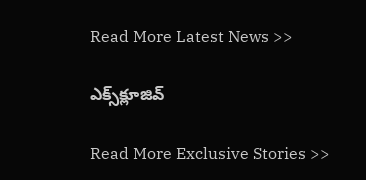Read More Latest News >>

ఎక్స్‌క్లూజివ్‌

Read More Exclusive Stories >>